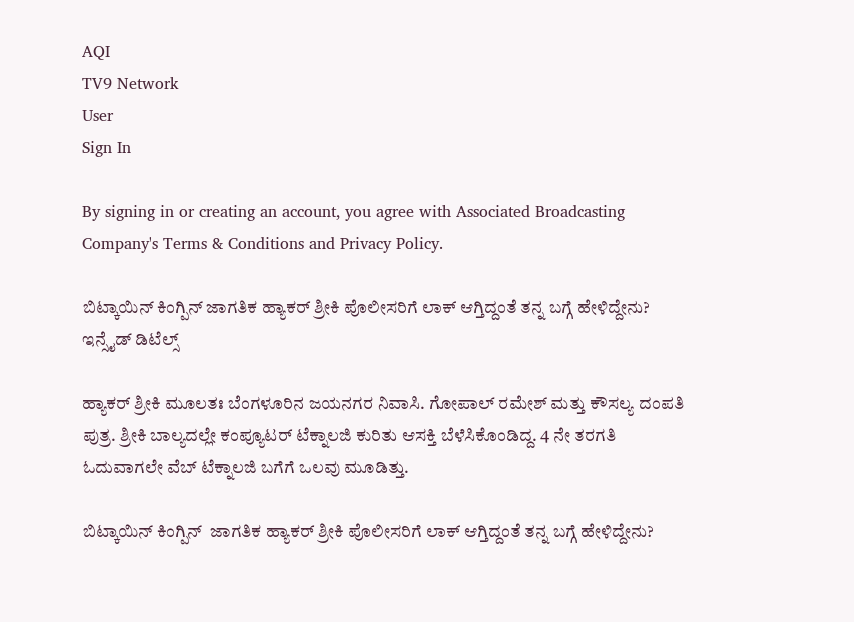AQI
TV9 Network
User
Sign In

By signing in or creating an account, you agree with Associated Broadcasting Company's Terms & Conditions and Privacy Policy.

ಬಿಟ್ಕಾಯಿನ್ ಕಿಂಗ್ಪಿನ್ ಜಾಗತಿಕ ಹ್ಯಾಕರ್ ಶ್ರೀಕಿ ಪೊಲೀಸರಿಗೆ ಲಾಕ್ ಆಗ್ತಿದ್ದಂತೆ ತನ್ನ ಬಗ್ಗೆ ಹೇಳಿದ್ದೇನು? ಇನ್ಸೈಡ್ ಡಿಟೆಲ್ಸ್

ಹ್ಯಾಕರ್ ಶ್ರೀಕಿ ಮೂಲತಃ ಬೆಂಗಳೂರಿನ ಜಯನಗರ ನಿವಾಸಿ. ಗೋಪಾಲ್ ರಮೇಶ್ ಮತ್ತು ಕೌಸಲ್ಯ ದಂಪತಿ ಪುತ್ರ. ಶ್ರೀಕಿ ಬಾಲ್ಯದಲ್ಲೇ ಕಂಪ್ಯೂಟರ್ ಟೆಕ್ನಾಲಜಿ ಕುರಿತು ಆಸಕ್ತಿ ಬೆಳೆಸಿಕೊಂಡಿದ್ದ. 4 ನೇ ತರಗತಿ ಓದುವಾಗಲೇ ವೆಬ್ ಟೆಕ್ನಾಲಜಿ ಬಗೆಗೆ ಒಲವು ಮೂಡಿತ್ತು.

ಬಿಟ್ಕಾಯಿನ್ ಕಿಂಗ್ಪಿನ್  ಜಾಗತಿಕ ಹ್ಯಾಕರ್ ಶ್ರೀಕಿ ಪೊಲೀಸರಿಗೆ ಲಾಕ್ ಆಗ್ತಿದ್ದಂತೆ ತನ್ನ ಬಗ್ಗೆ ಹೇಳಿದ್ದೇನು?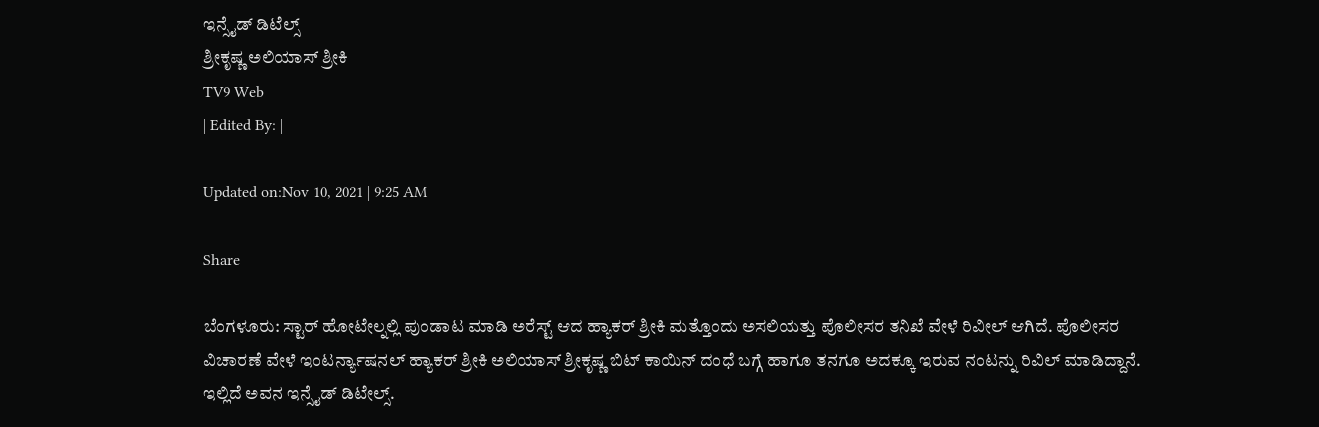ಇನ್ಸೈಡ್ ಡಿಟೆಲ್ಸ್
ಶ್ರೀಕೃಷ್ಣ ಅಲಿಯಾಸ್ ಶ್ರೀಕಿ
TV9 Web
| Edited By: |

Updated on:Nov 10, 2021 | 9:25 AM

Share

ಬೆಂಗಳೂರು: ಸ್ಟಾರ್ ಹೋಟೇಲ್ನಲ್ಲಿ ಪುಂಡಾಟ ಮಾಡಿ ಅರೆಸ್ಟ್ ಆದ ಹ್ಯಾಕರ್ ಶ್ರೀಕಿ ಮತ್ತೊಂದು ಅಸಲಿಯತ್ತು ಪೊಲೀಸರ ತನಿಖೆ ವೇಳೆ ರಿವೀಲ್ ಆಗಿದೆ. ಪೊಲೀಸರ ವಿಚಾರಣೆ ವೇಳೆ ಇಂಟರ್ನ್ಯಾಷನಲ್ ಹ್ಯಾಕರ್ ಶ್ರೀಕಿ ಅಲಿಯಾಸ್ ಶ್ರೀಕೃಷ್ಣ ಬಿಟ್ ಕಾಯಿನ್ ದಂಧೆ ಬಗ್ಗೆ ಹಾಗೂ ತನಗೂ ಅದಕ್ಕೂ ಇರುವ ನಂಟನ್ನು ರಿವಿಲ್ ಮಾಡಿದ್ದಾನೆ. ಇಲ್ಲಿದೆ ಅವನ ಇನ್ಸೈಡ್ ಡಿಟೇಲ್ಸ್.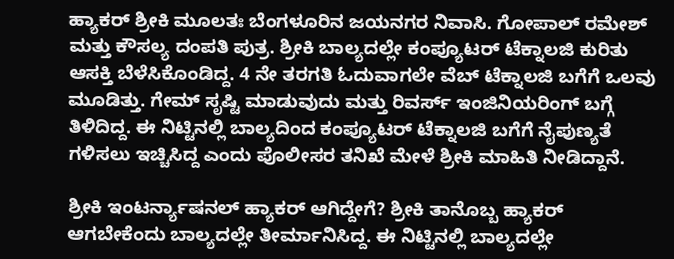ಹ್ಯಾಕರ್ ಶ್ರೀಕಿ ಮೂಲತಃ ಬೆಂಗಳೂರಿನ ಜಯನಗರ ನಿವಾಸಿ. ಗೋಪಾಲ್ ರಮೇಶ್ ಮತ್ತು ಕೌಸಲ್ಯ ದಂಪತಿ ಪುತ್ರ. ಶ್ರೀಕಿ ಬಾಲ್ಯದಲ್ಲೇ ಕಂಪ್ಯೂಟರ್ ಟೆಕ್ನಾಲಜಿ ಕುರಿತು ಆಸಕ್ತಿ ಬೆಳೆಸಿಕೊಂಡಿದ್ದ. 4 ನೇ ತರಗತಿ ಓದುವಾಗಲೇ ವೆಬ್ ಟೆಕ್ನಾಲಜಿ ಬಗೆಗೆ ಒಲವು ಮೂಡಿತ್ತು. ಗೇಮ್ ಸೃಷ್ಟಿ ಮಾಡುವುದು ಮತ್ತು ರಿವರ್ಸ್ ಇಂಜಿನಿಯರಿಂಗ್ ಬಗ್ಗೆ ತಿಳಿದಿದ್ದ. ಈ ನಿಟ್ಟಿನಲ್ಲಿ ಬಾಲ್ಯದಿಂದ ಕಂಪ್ಯೂಟರ್ ಟೆಕ್ನಾಲಜಿ ಬಗೆಗೆ ನೈಪುಣ್ಯತೆ ಗಳಿಸಲು ಇಚ್ಚಿಸಿದ್ದ ಎಂದು ಪೊಲೀಸರ ತನಿಖೆ ಮೇಳೆ ಶ್ರೀಕಿ ಮಾಹಿತಿ ನೀಡಿದ್ದಾನೆ.

ಶ್ರೀಕಿ ಇಂಟರ್ನ್ಯಾಷನಲ್ ಹ್ಯಾಕರ್ ಆಗಿದ್ದೇಗೆ? ಶ್ರೀಕಿ ತಾನೊಬ್ಬ ಹ್ಯಾಕರ್ ಆಗಬೇಕೆಂದು ಬಾಲ್ಯದಲ್ಲೇ ತೀರ್ಮಾನಿಸಿದ್ದ. ಈ ನಿಟ್ಟಿನಲ್ಲಿ ಬಾಲ್ಯದಲ್ಲೇ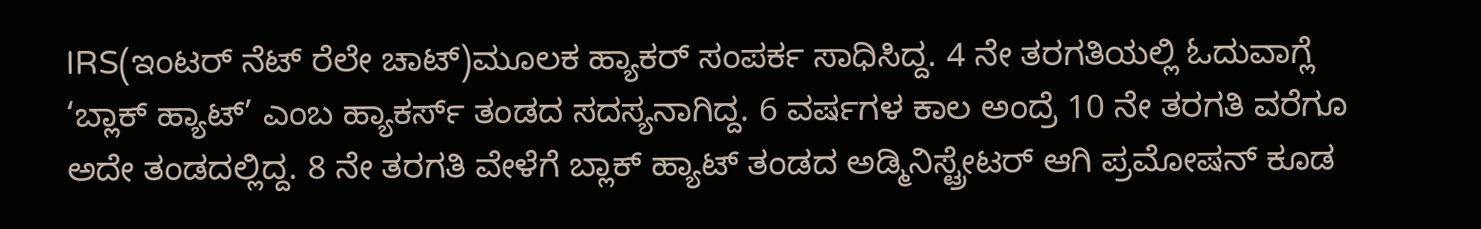IRS(ಇಂಟರ್ ನೆಟ್ ರೆಲೇ ಚಾಟ್)ಮೂಲಕ ಹ್ಯಾಕರ್ ಸಂಪರ್ಕ ಸಾಧಿಸಿದ್ದ. 4 ನೇ ತರಗತಿಯಲ್ಲಿ ಓದುವಾಗ್ಲೆ ‘ಬ್ಲಾಕ್ ಹ್ಯಾಟ್’ ಎಂಬ ಹ್ಯಾಕರ್ಸ್ ತಂಡದ ಸದಸ್ಯನಾಗಿದ್ದ. 6 ವರ್ಷಗಳ ಕಾಲ ಅಂದ್ರೆ 10 ನೇ ತರಗತಿ ವರೆಗೂ ಅದೇ ತಂಡದಲ್ಲಿದ್ದ. 8 ನೇ ತರಗತಿ ವೇಳೆಗೆ ಬ್ಲಾಕ್ ಹ್ಯಾಟ್ ತಂಡದ ಅಡ್ಮಿನಿಸ್ಟ್ರೇಟರ್ ಆಗಿ ಪ್ರಮೋಷನ್ ಕೂಡ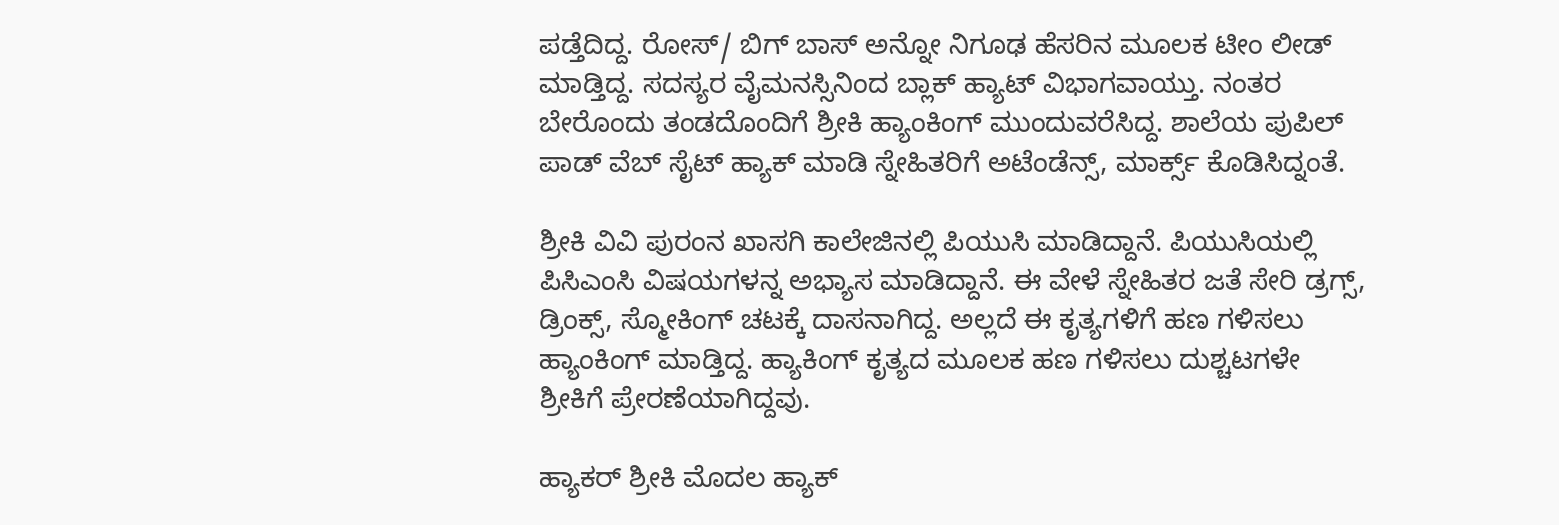ಪಡ್ತೆದಿದ್ದ. ರೋಸ್/ ಬಿಗ್ ಬಾಸ್ ಅನ್ನೋ ನಿಗೂಢ ಹೆಸರಿನ ಮೂಲಕ ಟೀಂ ಲೀಡ್ ಮಾಡ್ತಿದ್ದ. ಸದಸ್ಯರ ವೈಮನಸ್ಸಿನಿಂದ ಬ್ಲಾಕ್ ಹ್ಯಾಟ್ ವಿಭಾಗವಾಯ್ತು. ನಂತರ ಬೇರೊಂದು ತಂಡದೊಂದಿಗೆ ಶ್ರೀಕಿ ಹ್ಯಾಂಕಿಂಗ್ ಮುಂದುವರೆಸಿದ್ದ. ಶಾಲೆಯ ಪುಪಿಲ್ ಪಾಡ್ ವೆಬ್ ಸೈಟ್ ಹ್ಯಾಕ್ ಮಾಡಿ ಸ್ನೇಹಿತರಿಗೆ ಅಟೆಂಡೆನ್ಸ್, ಮಾರ್ಕ್ಸ್ ಕೊಡಿಸಿದ್ನಂತೆ.

ಶ್ರೀಕಿ ವಿವಿ ಪುರಂನ ಖಾಸಗಿ ಕಾಲೇಜಿನಲ್ಲಿ ಪಿಯುಸಿ ಮಾಡಿದ್ದಾನೆ. ಪಿಯುಸಿಯಲ್ಲಿ ಪಿಸಿಎಂಸಿ ವಿಷಯಗಳನ್ನ ಅಭ್ಯಾಸ ಮಾಡಿದ್ದಾನೆ. ಈ ವೇಳೆ ಸ್ನೇಹಿತರ ಜತೆ ಸೇರಿ ಡ್ರಗ್ಸ್, ಡ್ರಿಂಕ್ಸ್, ಸ್ಮೋಕಿಂಗ್ ಚಟಕ್ಕೆ ದಾಸನಾಗಿದ್ದ. ಅಲ್ಲದೆ ಈ ಕೃತ್ಯಗಳಿಗೆ ಹಣ ಗಳಿಸಲು ಹ್ಯಾಂಕಿಂಗ್ ಮಾಡ್ತಿದ್ದ. ಹ್ಯಾಕಿಂಗ್ ಕೃತ್ಯದ ಮೂಲಕ ಹಣ ಗಳಿಸಲು ದುಶ್ಚಟಗಳೇ ಶ್ರೀಕಿಗೆ ಪ್ರೇರಣೆಯಾಗಿದ್ದವು.

ಹ್ಯಾಕರ್ ಶ್ರೀಕಿ ಮೊದಲ ಹ್ಯಾಕ್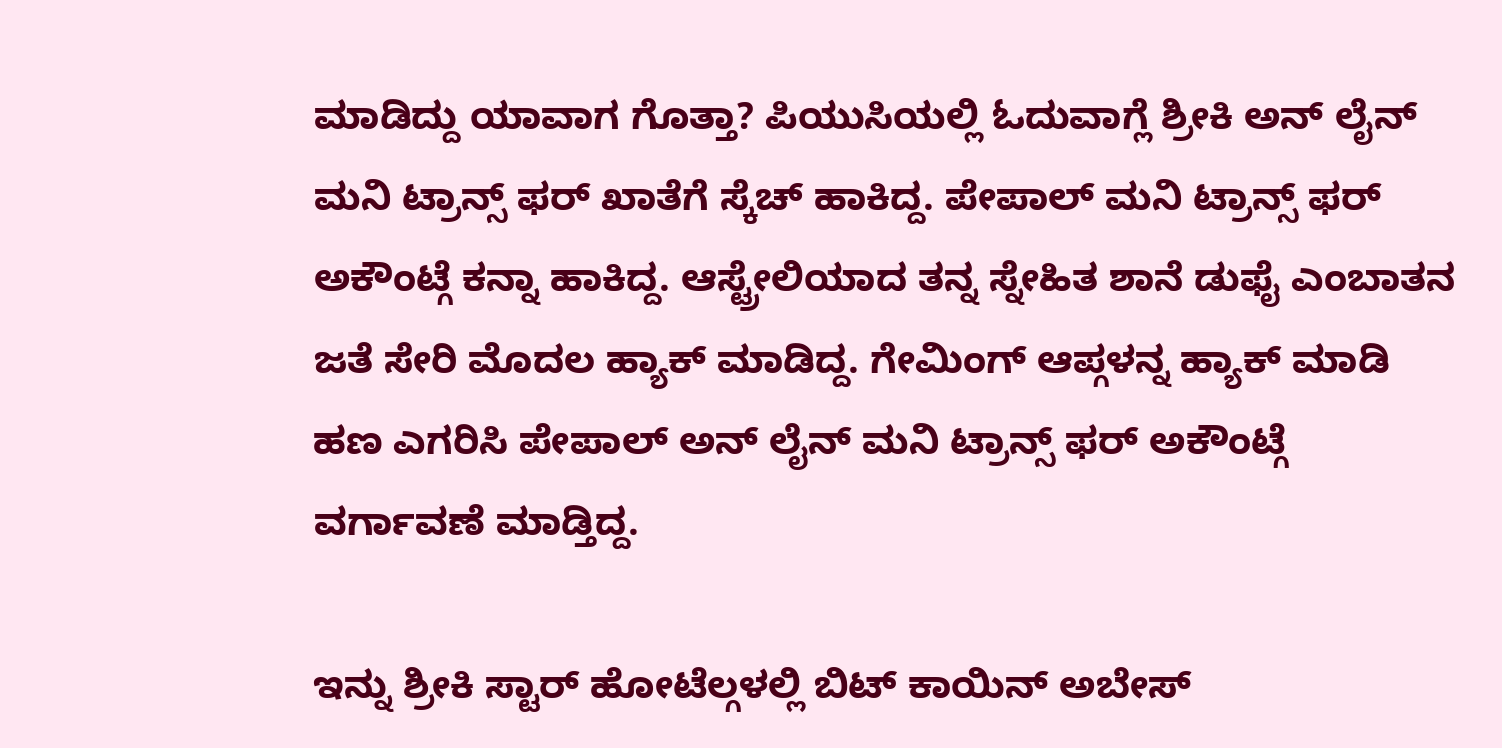ಮಾಡಿದ್ದು ಯಾವಾಗ ಗೊತ್ತಾ? ಪಿಯುಸಿಯಲ್ಲಿ ಓದುವಾಗ್ಲೆ ಶ್ರೀಕಿ ಅನ್ ಲೈನ್ ಮನಿ ಟ್ರಾನ್ಸ್ ಫರ್ ಖಾತೆಗೆ ಸ್ಕೆಚ್ ಹಾಕಿದ್ದ. ಪೇಪಾಲ್ ಮನಿ ಟ್ರಾನ್ಸ್ ಫರ್ ಅಕೌಂಟ್ಗೆ ಕನ್ನಾ ಹಾಕಿದ್ದ. ಆಸ್ಟ್ರೇಲಿಯಾದ ತನ್ನ ಸ್ನೇಹಿತ ಶಾನೆ ಡುಫೈ ಎಂಬಾತನ ಜತೆ ಸೇರಿ ಮೊದಲ ಹ್ಯಾಕ್ ಮಾಡಿದ್ದ. ಗೇಮಿಂಗ್ ಆಪ್ಗಳನ್ನ ಹ್ಯಾಕ್ ಮಾಡಿ ಹಣ ಎಗರಿಸಿ ಪೇಪಾಲ್ ಅನ್ ಲೈನ್ ಮನಿ ಟ್ರಾನ್ಸ್ ಫರ್ ಅಕೌಂಟ್ಗೆ ವರ್ಗಾವಣೆ ಮಾಡ್ತಿದ್ದ.

ಇನ್ನು ಶ್ರೀಕಿ ಸ್ಟಾರ್ ಹೋಟೆಲ್ಗಳಲ್ಲಿ ಬಿಟ್ ಕಾಯಿನ್ ಅಬೇಸ್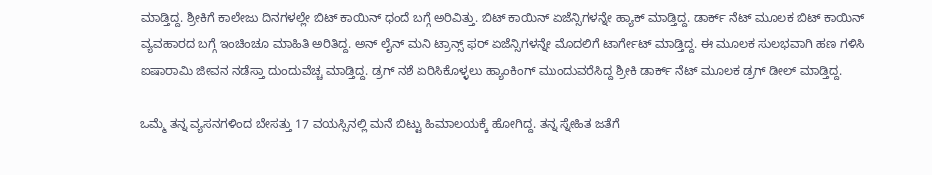ಮಾಡ್ತಿದ್ದ. ಶ್ರೀಕಿಗೆ ಕಾಲೇಜು ದಿನಗಳಲ್ಲೇ ಬಿಟ್ ಕಾಯಿನ್ ಧಂದೆ ಬಗ್ಗೆ ಅರಿವಿತ್ತು. ಬಿಟ್ ಕಾಯಿನ್ ಏಜೆನ್ಸಿಗಳನ್ನೇ ಹ್ಯಾಕ್ ಮಾಡ್ತಿದ್ದ. ಡಾರ್ಕ್ ನೆಟ್ ಮೂಲಕ ಬಿಟ್ ಕಾಯಿನ್ ವ್ಯವಹಾರದ ಬಗ್ಗೆ ಇಂಚಿಂಚೂ ಮಾಹಿತಿ ಅರಿತಿದ್ದ. ಅನ್ ಲೈನ್ ಮನಿ ಟ್ರಾನ್ಸ್ ಫರ್ ಏಜೆನ್ಸಿಗಳನ್ನೇ ಮೊದಲಿಗೆ ಟಾರ್ಗೇಟ್ ಮಾಡ್ತಿದ್ದ. ಈ ಮೂಲಕ ಸುಲಭವಾಗಿ ಹಣ ಗಳಿಸಿ ಐಷಾರಾಮಿ ಜೀವನ ನಡೆಸ್ತಾ ದುಂದುವೆಚ್ಚ ಮಾಡ್ತಿದ್ದ. ಡ್ರಗ್ ನಶೆ ಏರಿಸಿಕೊಳ್ಳಲು ಹ್ಯಾಂಕಿಂಗ್ ಮುಂದುವರೆಸಿದ್ದ ಶ್ರೀಕಿ ಡಾರ್ಕ್ ನೆಟ್ ಮೂಲಕ‌ ಡ್ರಗ್ ಡೀಲ್ ಮಾಡ್ತಿದ್ದ.

ಒಮ್ಮೆ ತನ್ನ ವ್ಯಸನಗಳಿಂದ ಬೇಸತ್ತು 17 ವಯಸ್ಸಿನಲ್ಲಿ ಮನೆ ಬಿಟ್ಟು ಹಿಮಾಲಯಕ್ಕೆ ಹೋಗಿದ್ದ. ತನ್ನ ಸ್ನೇಹಿತ ಜತೆಗೆ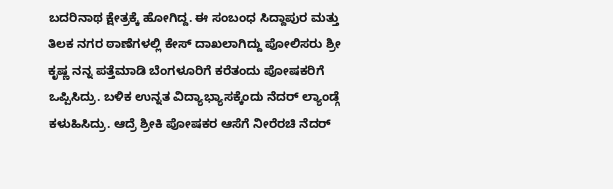ಬದರಿನಾಥ ಕ್ಷೇತ್ರಕ್ಕೆ ಹೋಗಿದ್ದ. ಈ ಸಂಬಂಧ ಸಿದ್ದಾಪುರ ಮತ್ತು ತಿಲಕ ನಗರ ಠಾಣೆಗಳಲ್ಲಿ ಕೇಸ್ ದಾಖಲಾಗಿದ್ದು ಪೋಲಿಸರು ಶ್ರೀ ಕೃಷ್ಣ ನನ್ನ ಪತ್ತೆಮಾಡಿ ಬೆಂಗಳೂರಿಗೆ ಕರೆತಂದು ಪೋಷಕರಿಗೆ ಒಪ್ಪಿಸಿದ್ರು. ಬಳಿಕ ಉನ್ನತ ವಿದ್ಯಾಭ್ಯಾಸಕ್ಕೆಂದು ನೆದರ್ ಲ್ಯಾಂಡ್ಗೆ ಕಳುಹಿಸಿದ್ರು. ಆದ್ರೆ ಶ್ರೀಕಿ ಪೋಷಕರ ಆಸೆಗೆ ನೀರೆರಚಿ ನೆದರ್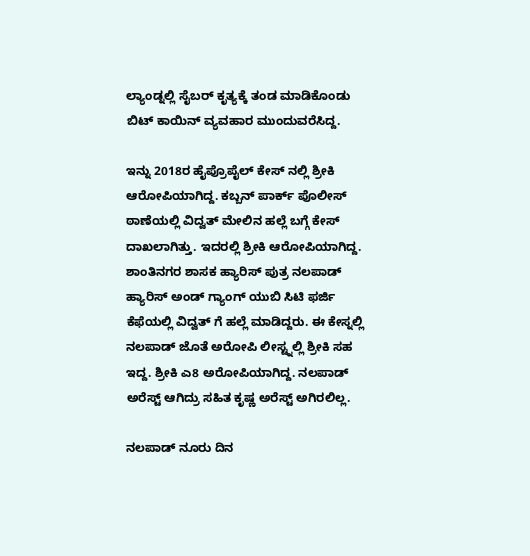ಲ್ಯಾಂಡ್ನಲ್ಲಿ ಸೈಬರ್ ಕೃತ್ಯಕ್ಕೆ ತಂಡ ಮಾಡಿಕೊಂಡು ಬಿಟ್ ಕಾಯಿನ್ ವ್ಯವಹಾರ ಮುಂದುವರೆಸಿದ್ದ.

ಇನ್ನು 2018ರ ಹೈಪ್ರೊಪೈಲ್ ಕೇಸ್ ನಲ್ಲಿ ಶ್ರೀಕಿ ಆರೋಪಿಯಾಗಿದ್ದ. ಕಬ್ಬನ್ ಪಾರ್ಕ್ ಪೊಲೀಸ್ ಠಾಣೆಯಲ್ಲಿ ವಿದ್ವತ್ ಮೇಲಿನ ಹಲ್ಲೆ ಬಗ್ಗೆ ಕೇಸ್ ದಾಖಲಾಗಿತ್ತು. ಇದರಲ್ಲಿ ಶ್ರೀಕಿ ಆರೋಪಿಯಾಗಿದ್ದ. ಶಾಂತಿನಗರ ಶಾಸಕ ಹ್ಯಾರಿಸ್ ಪುತ್ರ ನಲಪಾಡ್ ಹ್ಯಾರಿಸ್‌ ಅಂಡ್ ಗ್ಯಾಂಗ್ ಯುಬಿ ಸಿಟಿ ಫರ್ಜಿ ಕೆಫೆಯಲ್ಲಿ ವಿದ್ವತ್ ಗೆ ಹಲ್ಲೆ ಮಾಡಿದ್ದರು. ಈ ಕೇಸ್ನಲ್ಲಿ ನಲಪಾಡ್ ಜೊತೆ ಅರೋಪಿ ಲೀಸ್ಟ್ನಲ್ಲಿ ಶ್ರೀಕಿ ಸಹ ಇದ್ದ. ಶ್ರೀಕಿ ಎ8 ಅರೋಪಿಯಾಗಿದ್ದ. ನಲಪಾಡ್ ಅರೆಸ್ಟ್ ಆಗಿದ್ರು ಸಹಿತ ಕೃಷ್ಣ ಅರೆಸ್ಟ್ ಅಗಿರಲಿಲ್ಲ.

ನಲಪಾಡ್ ನೂರು ದಿನ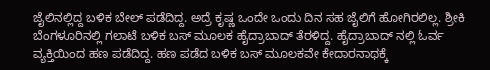ಜೈಲಿನಲ್ಲಿದ್ದ ಬಳಿಕ ಬೇಲ್ ಪಡೆದಿದ್ದ. ಅದ್ರೆ ಕೃಷ್ಣ ಒಂದೇ ಒಂದು ದಿನ ಸಹ ಜೈಲಿಗೆ ಹೋಗಿರಲಿಲ್ಲ. ಶ್ರೀಕಿ ಬೆಂಗಳೂರಿನಲ್ಲಿ ಗಲಾಟೆ ಬಳಿಕ ಬಸ್ ಮೂಲಕ ಹೈದ್ರಾಬಾದ್ ತೆರಳಿದ್ದ. ಹೈದ್ರಾಬಾದ್ ನಲ್ಲಿ ಓರ್ವ ವ್ಯಕ್ತಿಯಿಂದ ಹಣ ಪಡೆದಿದ್ದ. ಹಣ ಪಡೆದ ಬಳಿಕ ಬಸ್ ಮೂಲಕವೇ ಕೇದಾರನಾಥಕ್ಕೆ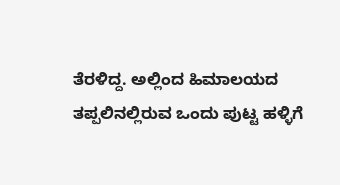ತೆರಳಿದ್ದ. ಅಲ್ಲಿಂದ ಹಿಮಾಲಯದ ತಪ್ಪಲಿನಲ್ಲಿರುವ ಒಂದು ಪುಟ್ಟ ಹಳ್ಳಿಗೆ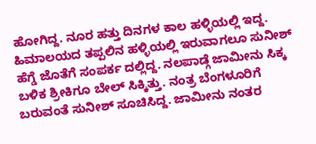ಹೋಗಿದ್ದ. ನೂರ ಹತ್ತು ದಿನಗಳ ಕಾಲ ಹಳ್ಳಿಯಲ್ಲಿ ಇದ್ದ. ಹಿಮಾಲಯದ ತಪ್ಪಲಿನ ಹಳ್ಳಿಯಲ್ಲಿ ಇರುವಾಗಲೂ ಸುನೀಶ್ ಹೆಗ್ಡೆ ಜೊತೆಗೆ ಸಂಪರ್ಕ ದಲ್ಲಿದ್ದ. ನಲಪಾಡ್ಗೆ ಜಾಮೀನು ಸಿಕ್ಕ ಬಳಿಕ ಶ್ರೀಕಿಗೂ ಬೇಲ್ ಸಿಕ್ಕಿತ್ತು. ನಂತ್ರ ಬೆಂಗಳೂರಿಗೆ ಬರುವಂತೆ ಸುನೀಶ್ ಸೂಚಿಸಿದ್ದ. ಜಾಮೀನು ನಂತರ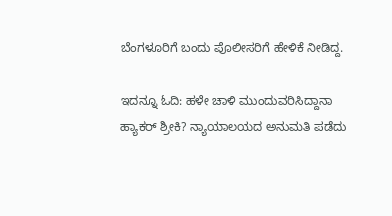ಬೆಂಗಳೂರಿಗೆ ಬಂದು ಪೊಲೀಸರಿಗೆ ಹೇಳಿಕೆ ನೀಡಿದ್ದ.

ಇದನ್ನೂ ಓದಿ: ಹಳೇ ಚಾಳಿ ಮುಂದುವರಿಸಿದ್ದಾನಾ ಹ್ಯಾಕರ್ ಶ್ರೀಕಿ? ನ್ಯಾಯಾಲಯದ ಅನುಮತಿ ಪಡೆದು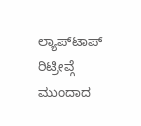ಲ್ಯಾಪ್‌ಟಾಪ್ ರಿಟ್ರೀವ್ಗೆ ಮುಂದಾದ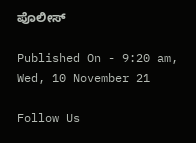ಪೊಲೀಸ್

Published On - 9:20 am, Wed, 10 November 21

Follow Us